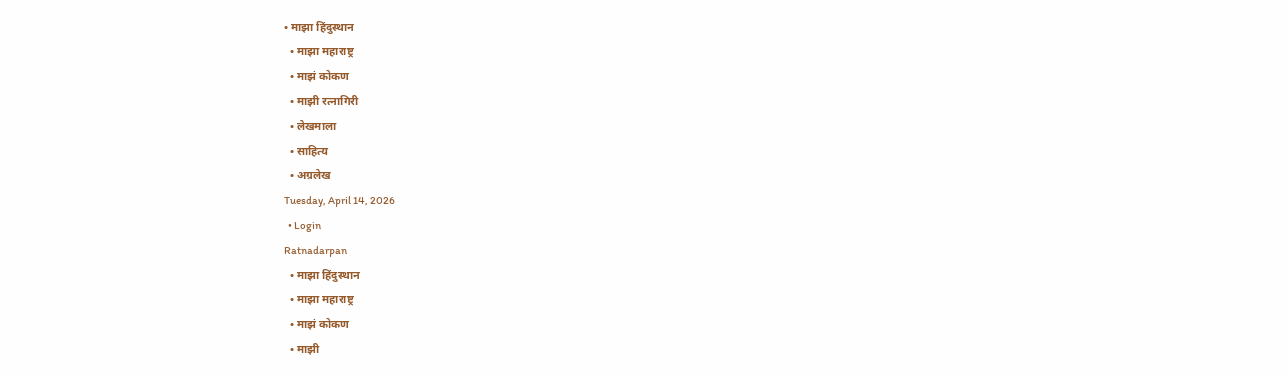• माझा हिंदुस्थान
  • माझा महाराष्ट्र
  • माझं कोकण
  • माझी रत्नागिरी
  • लेखमाला
  • साहित्य
  • अग्रलेख
Tuesday, April 14, 2026
  • Login
Ratnadarpan
  • माझा हिंदुस्थान
  • माझा महाराष्ट्र
  • माझं कोकण
  • माझी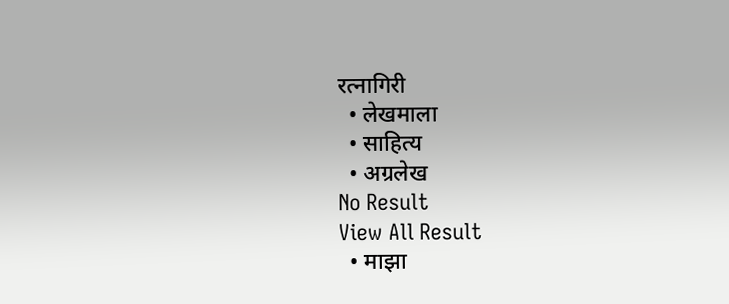रत्नागिरी
  • लेखमाला
  • साहित्य
  • अग्रलेख
No Result
View All Result
  • माझा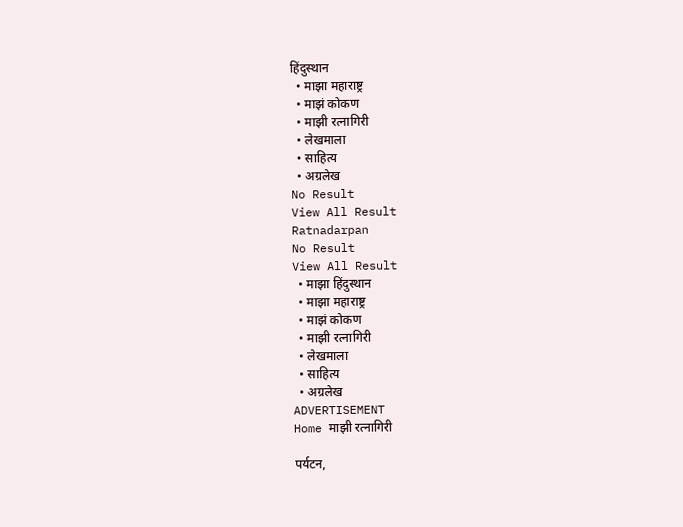हिंदुस्थान
  • माझा महाराष्ट्र
  • माझं कोकण
  • माझी रत्नागिरी
  • लेखमाला
  • साहित्य
  • अग्रलेख
No Result
View All Result
Ratnadarpan
No Result
View All Result
  • माझा हिंदुस्थान
  • माझा महाराष्ट्र
  • माझं कोकण
  • माझी रत्नागिरी
  • लेखमाला
  • साहित्य
  • अग्रलेख
ADVERTISEMENT
Home माझी रत्नागिरी

पर्यटन,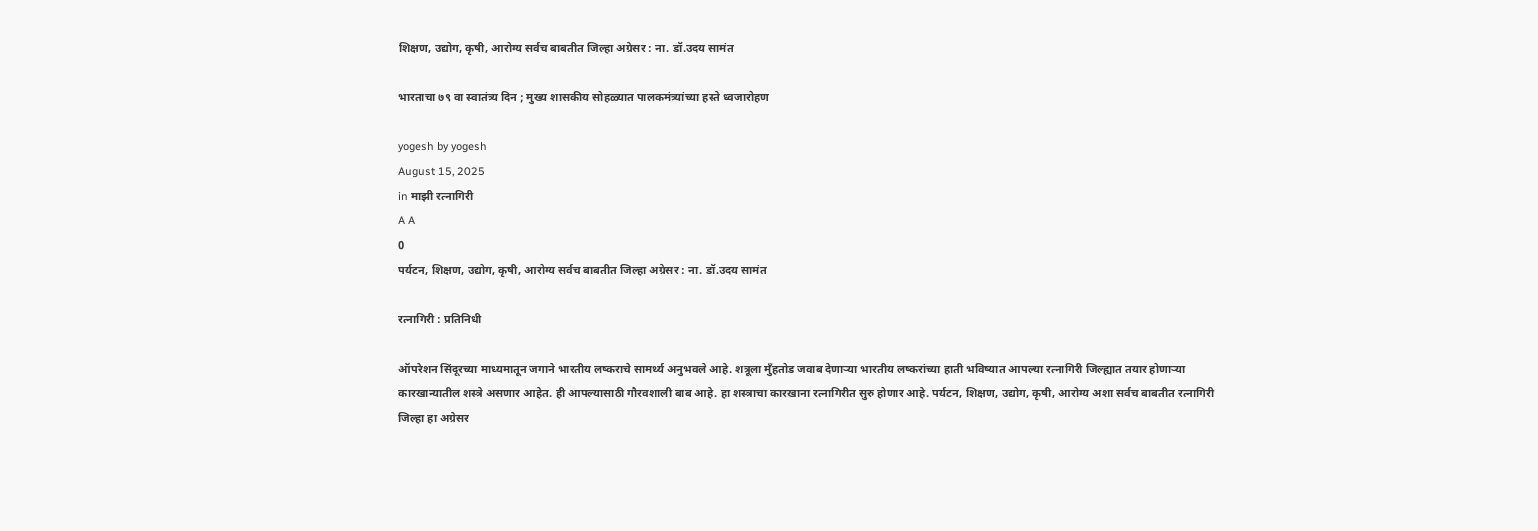शिक्षण, उद्योग, कृषी, आरोग्य सर्वच बाबतीत जिल्हा अग्रेसर : ना. डॉ.उदय सामंत

भारताचा ७९ वा स्वातंत्र्य दिन ; मुख्य शासकीय सोहळ्यात पालकमंत्र्यांच्या हस्ते ध्वजारोहण

yogesh by yogesh
August 15, 2025
in माझी रत्नागिरी
A A
0
पर्यटन, शिक्षण, उद्योग, कृषी, आरोग्य सर्वच बाबतीत जिल्हा अग्रेसर : ना. डॉ.उदय सामंत

रत्नागिरी : प्रतिनिधी

ऑपरेशन सिंदूरच्या माध्यमातून जगाने भारतीय लष्कराचे सामर्थ्य अनुभवले आहे. शत्रूला मुँहतोड जवाब देणाऱ्या भारतीय लष्करांच्या हाती भविष्यात आपल्या रत्नागिरी जिल्ह्यात तयार होणाऱ्या कारखान्यातील शस्त्रे असणार आहेत. ही आपल्यासाठी गौरवशाली बाब आहे. हा शस्त्राचा कारखाना रत्नागिरीत सुरु होणार आहे. पर्यटन, शिक्षण, उद्योग, कृषी, आरोग्य अशा सर्वच बाबतीत रत्नागिरी जिल्हा हा अग्रेसर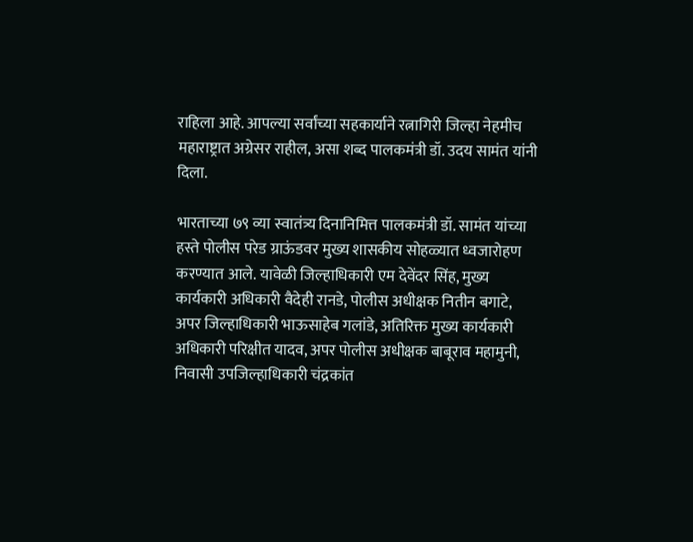राहिला आहे. आपल्या सर्वांच्या सहकार्याने रत्नागिरी जिल्हा नेहमीच महाराष्ट्रात अग्रेसर राहील, असा शब्द पालकमंत्री डॉ. उदय सामंत यांनी दिला.

भारताच्या ७९ व्या स्वातंत्र्य दिनानिमित्त पालकमंत्री डॉ. सामंत यांच्या हस्ते पोलीस परेड ग्राऊंडवर मुख्य शासकीय सोहळ्यात ध्वजारोहण करण्यात आले. यावेळी जिल्हाधिकारी एम देवेंदर सिंह, मुख्य कार्यकारी अधिकारी वैदेही रानडे, पोलीस अधीक्षक नितीन बगाटे, अपर जिल्हाधिकारी भाऊसाहेब गलांडे, अतिरिक्त मुख्य कार्यकारी अधिकारी परिक्षीत यादव, अपर पोलीस अधीक्षक बाबूराव महामुनी, निवासी उपजिल्हाधिकारी चंद्रकांत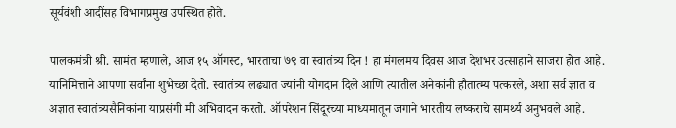सूर्यवंशी आदींसह विभागप्रमुख उपस्थित होते.

पालकमंत्री श्री. सामंत म्हणाले, आज १५ ऑगस्ट, भारताचा ७९ वा स्वातंत्र्य दिन ! हा मंगलमय दिवस आज देशभर उत्साहाने साजरा होत आहे. यानिमित्ताने आपणा सर्वांना शुभेच्छा देतो. स्वातंत्र्य लढ्यात ज्यांनी योगदान दिले आणि त्यातील अनेकांनी हौतात्म्य पत्करले, अशा सर्व ज्ञात व अज्ञात स्वातंत्र्यसैनिकांना याप्रसंगी मी अभिवादन करतो. ऑपरेशन सिंदूरच्या माध्यमातून जगाने भारतीय लष्कराचे सामर्थ्य अनुभवले आहे.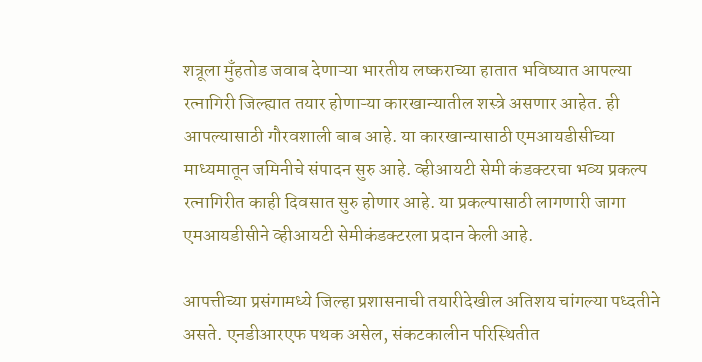शत्रूला मुँहतोड जवाब देणाऱ्या भारतीय लष्कराच्या हातात भविष्यात आपल्या रत्नागिरी जिल्ह्यात तयार होणाऱ्या कारखान्यातील शस्त्रे असणार आहेत. ही आपल्यासाठी गौरवशाली बाब आहे. या कारखान्यासाठी एमआयडीसीच्या माध्यमातून जमिनीचे संपादन सुरु आहे. व्हीआयटी सेमी कंडक्टरचा भव्य प्रकल्प रत्नागिरीत काही दिवसात सुरु होणार आहे. या प्रकल्पासाठी लागणारी जागा एमआयडीसीने व्हीआयटी सेमीकंडक्टरला प्रदान केली आहे.

आपत्तीच्या प्रसंगामध्ये जिल्हा प्रशासनाची तयारीदेखील अतिशय चांगल्या पध्दतीने असते. एनडीआरएफ पथक असेल, संकटकालीन परिस्थितीत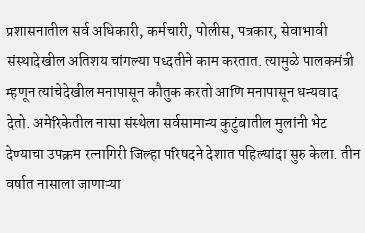प्रशासनातील सर्व अधिकारी, कर्मचारी, पोलीस, पत्रकार, सेवाभावी संस्थादेखील अतिशय चांगल्या पध्दतीने काम करतात. त्यामुळे पालकमंत्री म्हणून त्यांचेदेखील मनापासून कौतुक करतो आणि मनापासून धन्यवाद देतो. अमेरिकेतील नासा संस्थेला सर्वसामान्य कुटुंबातील मुलांनी भेट देण्याचा उपक्रम रत्नागिरी जिल्हा परिषदने देशात पहिल्यांदा सुरु केला. तीन वर्षात नासाला जाणाऱ्या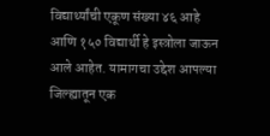विद्यार्थ्यांची एकूण संख्या ४६ आहे आणि १५० विद्यार्थी हे इस्त्रोला जाऊन आले आहेत. यामागचा उद्देश आपल्या जिल्ह्यातून एक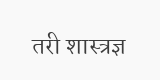तरी शास्त्रज्ञ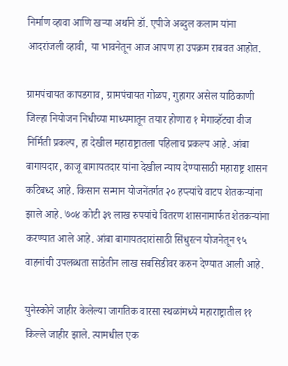निर्माण व्हावा आणि खऱ्या अर्थाने डॉ. एपीजे अब्दुल कलाम यांना आदरांजली व्हावी, या भावनेतून आज आपण हा उपक्रम राबवत आहोत.

ग्रामपंचायत कापडगाव, ग्रामपंचायत गोळप, गुहागर असेल याठिकाणी जिल्हा नियोजन निधीच्या माध्यमातून तयार होणारा १ मेगाव्हॅटचा वीज निर्मिती प्रकल्प, हा देखील महाराष्ट्रातला पहिलाच प्रकल्प आहे. आंबा बागायदार, काजू बागायतदार यांना देखील न्याय देण्यासाठी महाराष्ट्र शासन कटिबध्द आहे. किसान सन्मान योजनेंतर्गत २० हप्त्यांचे वाटप शेतकऱ्यांना झाले आहे. ७०४ कोटी ३९ लाख रुपयांचे वितरण शासनामार्फत शेतकऱ्यांना करण्यात आले आहे. आंबा बागायतदारांसाठी सिंधुरत्न योजनेतून ९५ वाहनांची उपलब्धता साडेतीन लाख सबसिडीवर करुन देण्यात आली आहे.

युनेस्कोने जाहीर केलेल्या जागतिक वारसा स्थळांमध्ये महाराष्ट्रातील ११ किल्ले जाहीर झाले. त्यामधील एक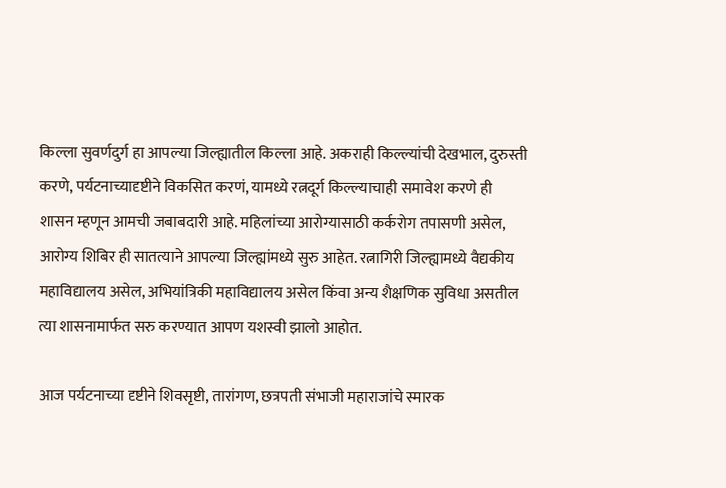किल्ला सुवर्णदुर्ग हा आपल्या जिल्ह्यातील किल्ला आहे. अकराही किल्ल्यांची देखभाल, दुरुस्ती करणे, पर्यटनाच्यादृष्टीने विकसित करणं, यामध्ये रत्नदूर्ग किल्ल्याचाही समावेश करणे ही शासन म्हणून आमची जबाबदारी आहे. महिलांच्या आरोग्यासाठी कर्करोग तपासणी असेल, आरोग्य शिबिर ही सातत्याने आपल्या जिल्ह्यांमध्ये सुरु आहेत. रत्नागिरी जिल्ह्यामध्ये वैद्यकीय महाविद्यालय असेल, अभियांत्रिकी महाविद्यालय असेल किंवा अन्य शैक्षणिक सुविधा असतील त्या शासनामार्फत सरु करण्यात आपण यशस्वी झालो आहोत.

आज पर्यटनाच्या दृष्टीने शिवसृष्टी, तारांगण, छत्रपती संभाजी महाराजांचे स्मारक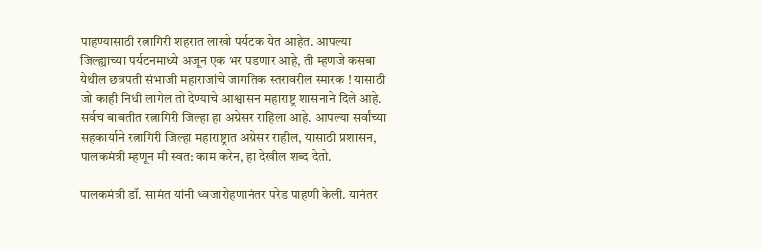पाहण्यासाठी रत्नागिरी शहरात लाखो पर्यटक येत आहेत. आपल्या जिल्ह्याच्या पर्यटनमाध्ये अजून एक भर पडणार आहे, ती म्हणजे कसबा येथील छत्रपती संभाजी महाराजांचे जागतिक स्तरावरील स्मारक ! यासाठी जो काही निधी लागेल तो देण्याचे आश्वासन महाराष्ट्र शासनाने दिले आहे. सर्वच बाबतीत रत्नागिरी जिल्हा हा अग्रेसर राहिला आहे. आपल्या सर्वांच्या सहकार्याने रत्नागिरी जिल्हा महाराष्ट्रात अग्रेसर राहील, यासाठी प्रशासन, पालकमंत्री म्हणून मी स्वत: काम करेन, हा देखील शब्द देतो.

पालकमंत्री डॉ. सामंत यांनी ध्वजारोहणानंतर परेड पाहणी केली. यानंतर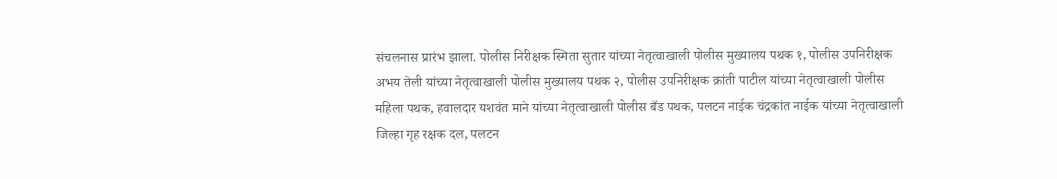संचलनास प्रारंभ झाला. पोलीस निरीक्षक स्मिता सुतार यांच्या नेतृत्वाखाली पोलीस मुख्यालय पथक १, पोलीस उपनिरीक्षक अभय तेली यांच्या नेतृत्वाखाली पोलीस मुख्यालय पथक २, पोलीस उपनिरीक्षक क्रांती पाटील यांच्या नेतृत्वाखाली पोलीस महिला पथक, हवालदार यशवंत माने यांच्या नेतृत्वाखाली पोलीस बँड पथक, पलटन नाईक चंद्रकांत नाईक यांच्या नेतृत्वाखाली जिल्हा गृह रक्षक दल, पलटन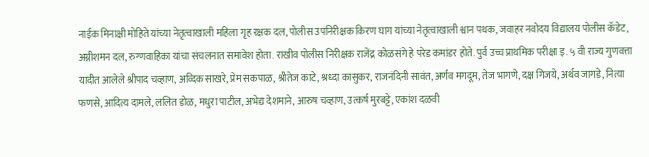नाईक मिनाक्षी मोहिते यांच्या नेतृत्वाखाली महिला गृह रक्षक दल, पोलीस उपनिरीक्षक किरण घाग यांच्या नेतृत्वाखाली श्वान पथक, जवाहर नवोदय विद्यालय पोलीस कॅडेट, अग्नीशमन दल, रुग्णवाहिका यांचा संचलनात समावेश होता. राखीव पोलीस निरीक्षक राजेंद्र कोळसंगे हे परेड कमांडर होते. पुर्व उच्च प्राथमिक परीक्षा इ. ५ वी राज्य गुणवत्ता यादीत आलेले श्रीपाद चव्हाण, अव्दिक साखरे, प्रेम सकपाळ, श्रीतेज काटे, श्रध्दा कासुकर, राजनंदिनी सावंत, अर्णव मगदूम, तेज भागणे, दक्ष गिजये, अर्थव जागडे, नित्या फणसे, आदित्य दामले, ललित डोळ, मधुरा पाटील, अभेद्य देशमाने, आरुष चव्हाण, उत्कर्ष मुरबट्टे, एकांश दळवी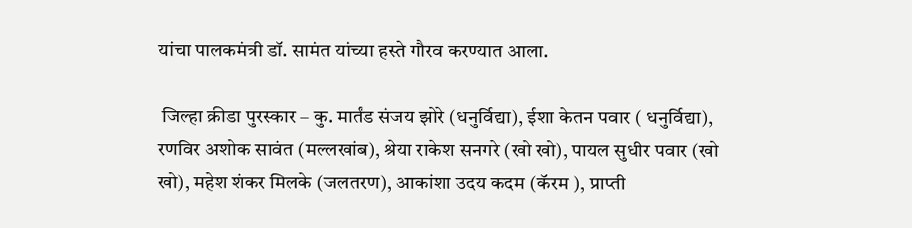यांचा पालकमंत्री डॉ. सामंत यांच्या हस्ते गौरव करण्यात आला.

 जिल्हा क्रीडा पुरस्कार – कु. मार्तंड संजय झोरे (धनुर्विद्या), ईशा केतन पवार ( धनुर्विद्या), रणविर अशोक सावंत (मल्लखांब), श्रेया राकेश सनगरे (खो खो), पायल सुधीर पवार (खो खो), महेश शंकर मिलके (जलतरण), आकांशा उदय कदम (कॅरम ), प्राप्ती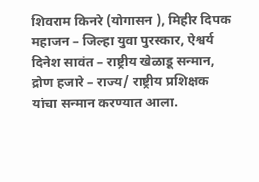शिवराम किनरे (योगासन ), मिहीर दिपक महाजन – जिल्हा युवा पुरस्कार, ऐश्वर्य दिनेश सावंत – राष्ट्रीय खेळाडू सन्मान, द्रोण हजारे – राज्य/ राष्ट्रीय प्रशिक्षक यांचा सन्मान करण्यात आला.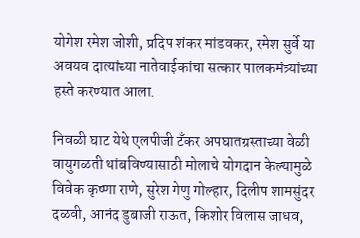योगेश रमेश जोशी, प्रदिप शंकर मांडवकर, रमेश सुर्वे या अवयव दात्यांच्या नातेवाईकांचा सत्कार पालकमंत्र्यांच्या हस्ते करण्यात आला.

निवळी घाट येथे एलपीजी टँकर अपघातग्रस्ताच्या वेळी वायुगळती थांबविण्यासाठी मोलाचे योगदान केल्यामुळे विवेक कृष्णा राणे, सुरेश गेणु गोल्हार, दिलीप शामसुंदर दळवी, आनंद डुबाजी राऊत, किशोर विलास जाधव,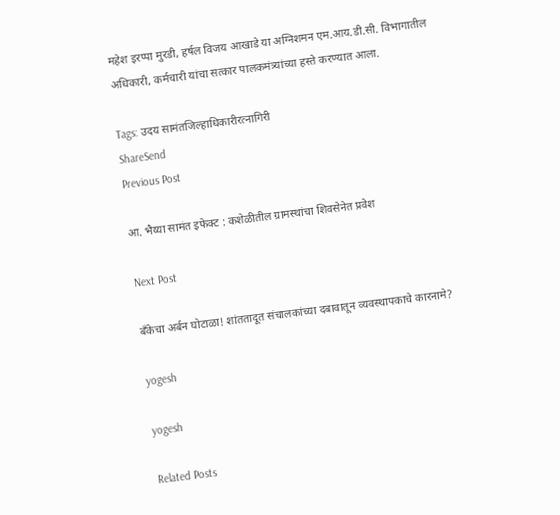महेश इरप्पा मुरडी, हर्षल विजय आखाडे या अग्निशमन एम.आय.डी.सी. विभागातील अधिकारी, कर्मचारी यांचा सत्कार पालकमंत्र्यांच्या हस्ते करण्यात आला.

Tags: उदय सामंतजिल्हाधिकारीरत्नागिरी
ShareSend
Previous Post

आ. भैय्या सामंत इफेक्ट : कशेळीतील ग्रामस्थांचा शिवसेनेत प्रवेश

Next Post

बँकेचा अर्बन घोटाळा! शांततादूत संचालकांच्या दबावातून व्यवस्थापकाचे कारनामे?

yogesh

yogesh

Related Posts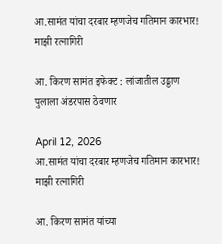आ.सामंत यांचा दरबार म्हणजेच गतिमान कारभार!
माझी रत्नागिरी

आ. किरण सामंत इफेक्ट : लांजातील उड्डाण पुलाला अंडरपास ठेवणार

April 12, 2026
आ.सामंत यांचा दरबार म्हणजेच गतिमान कारभार!
माझी रत्नागिरी

आ. किरण सामंत यांच्या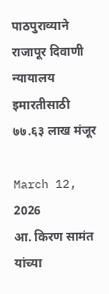पाठपुराव्याने राजापूर दिवाणी न्यायालय इमारतीसाठी ७७.६३ लाख मंजूर

March 12, 2026
आ. किरण सामंत यांच्या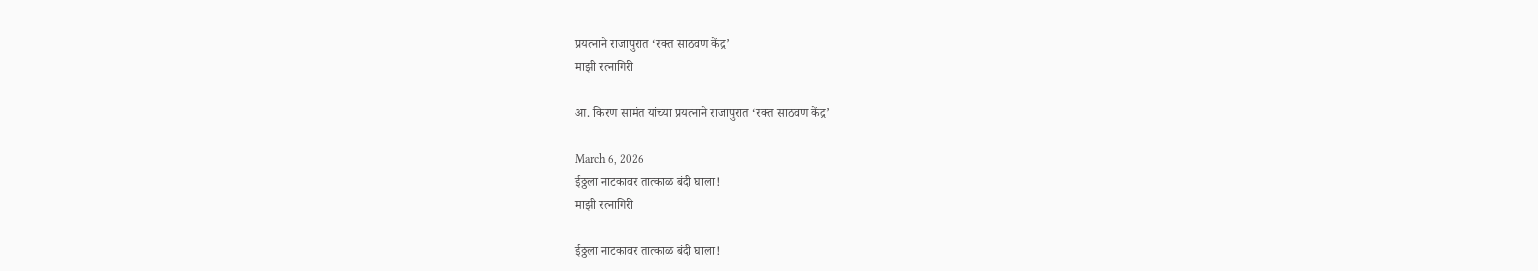प्रयत्नाने राजापुरात ‘रक्त साठवण केंद्र’
माझी रत्नागिरी

आ. किरण सामंत यांच्या प्रयत्नाने राजापुरात ‘रक्त साठवण केंद्र’

March 6, 2026
ईठ्ठला नाटकावर तात्काळ बंदी घाला!
माझी रत्नागिरी

ईठ्ठला नाटकावर तात्काळ बंदी घाला!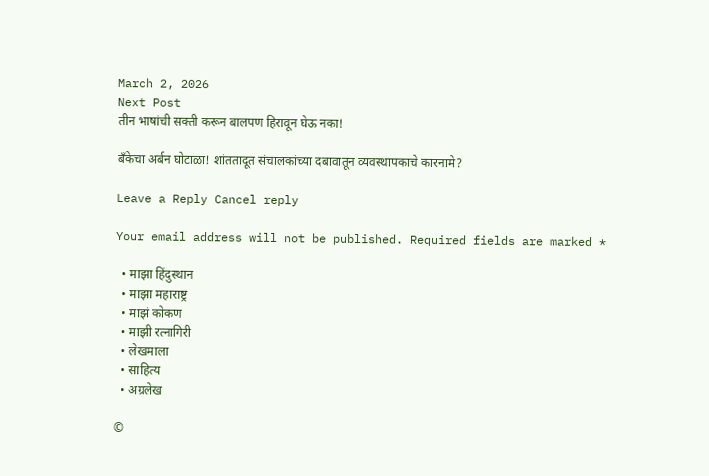March 2, 2026
Next Post
तीन भाषांची सक्ती करून बालपण हिरावून घेऊ नका!

बँकेचा अर्बन घोटाळा! शांततादूत संचालकांच्या दबावातून व्यवस्थापकाचे कारनामे?

Leave a Reply Cancel reply

Your email address will not be published. Required fields are marked *

  • माझा हिंदुस्थान
  • माझा महाराष्ट्र
  • माझं कोकण
  • माझी रत्नागिरी
  • लेखमाला
  • साहित्य
  • अग्रलेख

©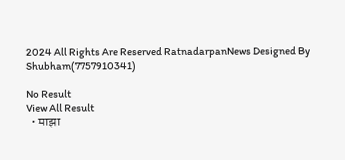2024 All Rights Are Reserved RatnadarpanNews Designed By Shubham(7757910341)

No Result
View All Result
  • माझा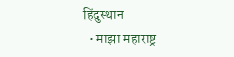हिंदुस्थान
  • माझा महाराष्ट्र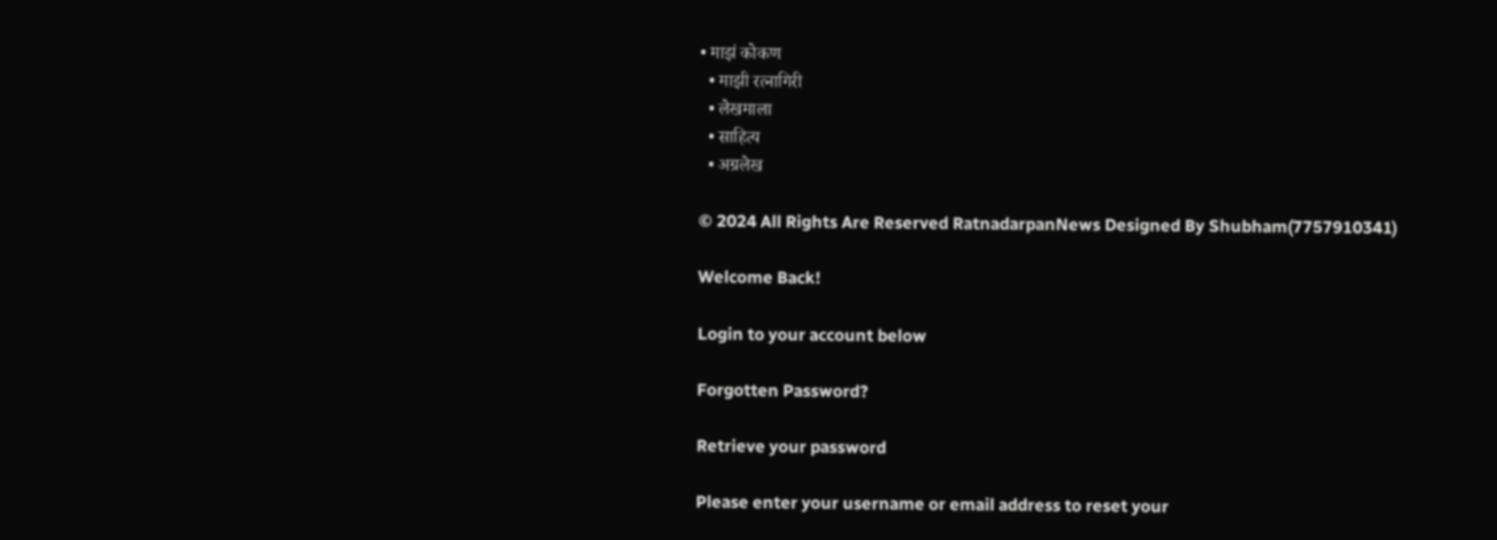• माझं कोकण
  • माझी रत्नागिरी
  • लेखमाला
  • साहित्य
  • अग्रलेख

© 2024 All Rights Are Reserved RatnadarpanNews Designed By Shubham(7757910341)

Welcome Back!

Login to your account below

Forgotten Password?

Retrieve your password

Please enter your username or email address to reset your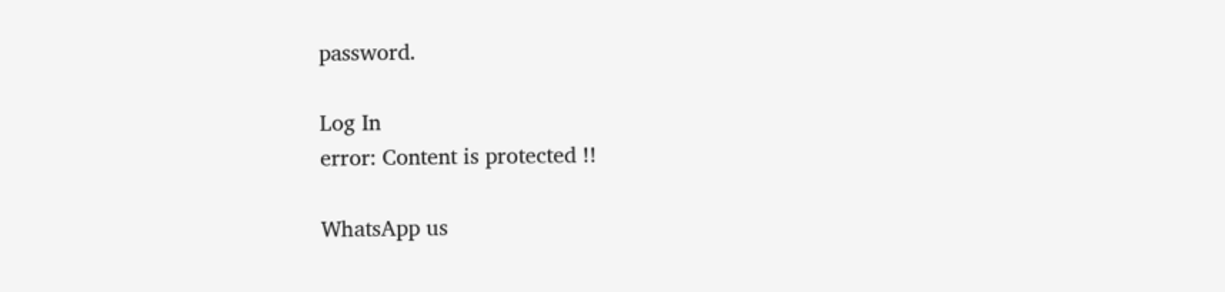password.

Log In
error: Content is protected !!

WhatsApp us